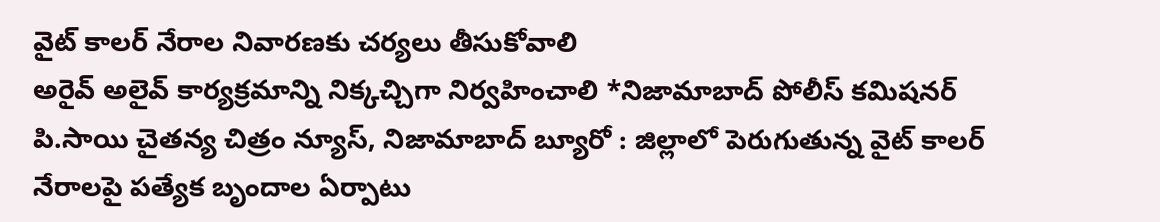వైట్ కాలర్ నేరాల నివారణకు చర్యలు తీసుకోవాలి
అరైవ్ అలైవ్ కార్యక్రమాన్ని నిక్కచ్చిగా నిర్వహించాలి *నిజామాబాద్ పోలీస్ కమిషనర్ పి.సాయి చైతన్య చిత్రం న్యూస్, నిజామాబాద్ బ్యూరో : జిల్లాలో పెరుగుతున్న వైట్ కాలర్ నేరాలపై పత్యేక బృందాల ఏర్పాటు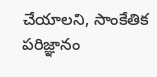చేయాలని, సాంకేతిక పరిజ్ఞానం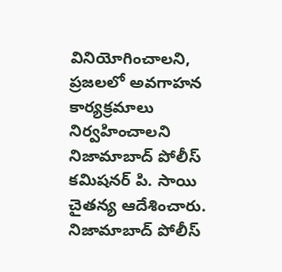వినియోగించాలని, ప్రజలలో అవగాహన కార్యక్రమాలు నిర్వహించాలని నిజామాబాద్ పోలీస్ కమిషనర్ పి. సాయి చైతన్య ఆదేశించారు. నిజామాబాద్ పోలీస్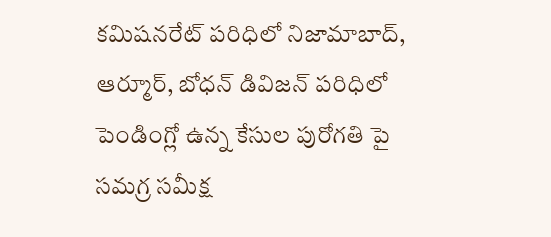కమిషనరేట్ పరిధిలో నిజామాబాద్, ఆర్మూర్, బోధన్ డివిజన్ పరిధిలో పెండింగ్లో ఉన్న కేసుల పురోగతి పై సమగ్ర సమీక్ష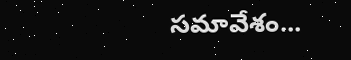సమావేశం...